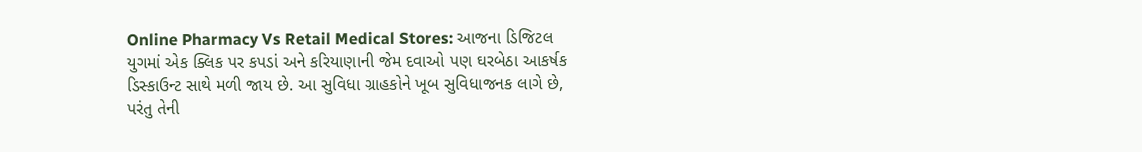Online Pharmacy Vs Retail Medical Stores: આજના ડિજિટલ યુગમાં એક ક્લિક પર કપડાં અને કરિયાણાની જેમ દવાઓ પણ ઘરબેઠા આકર્ષક ડિસ્કાઉન્ટ સાથે મળી જાય છે. આ સુવિધા ગ્રાહકોને ખૂબ સુવિધાજનક લાગે છે, પરંતુ તેની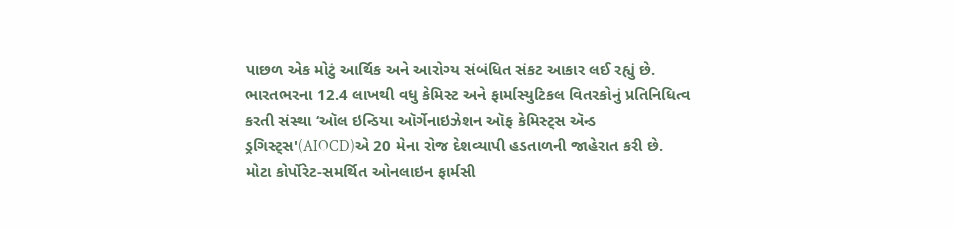પાછળ એક મોટું આર્થિક અને આરોગ્ય સંબંધિત સંકટ આકાર લઈ રહ્યું છે. ભારતભરના 12.4 લાખથી વધુ કેમિસ્ટ અને ફાર્માસ્યુટિકલ વિતરકોનું પ્રતિનિધિત્વ કરતી સંસ્થા ‘ઑલ ઇન્ડિયા ઑર્ગેનાઇઝેશન ઑફ કેમિસ્ટ્સ ઍન્ડ ડ્રગિસ્ટ્સ'(AIOCD)એ 20 મેના રોજ દેશવ્યાપી હડતાળની જાહેરાત કરી છે. મોટા કોર્પોરેટ-સમર્થિત ઓનલાઇન ફાર્મસી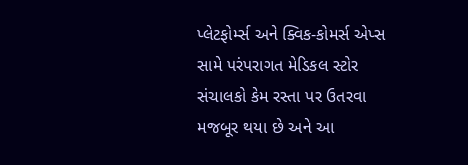પ્લેટફોર્મ્સ અને ક્વિક-કોમર્સ એપ્સ સામે પરંપરાગત મેડિકલ સ્ટોર સંચાલકો કેમ રસ્તા પર ઉતરવા મજબૂર થયા છે અને આ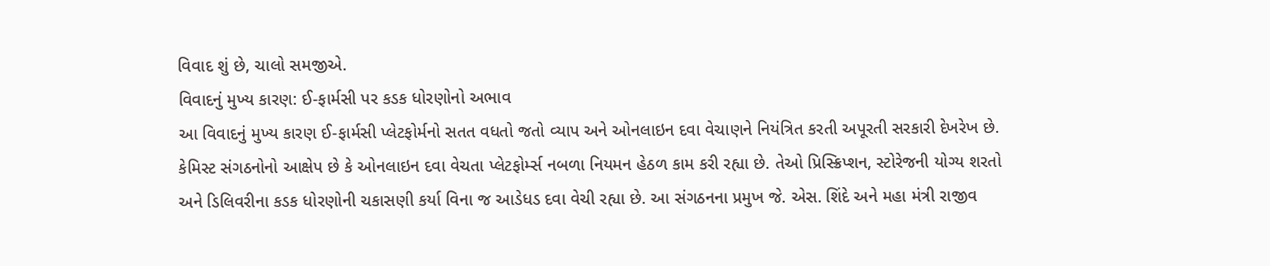વિવાદ શું છે, ચાલો સમજીએ.
વિવાદનું મુખ્ય કારણ: ઈ-ફાર્મસી પર કડક ધોરણોનો અભાવ
આ વિવાદનું મુખ્ય કારણ ઈ-ફાર્મસી પ્લેટફોર્મનો સતત વધતો જતો વ્યાપ અને ઓનલાઇન દવા વેચાણને નિયંત્રિત કરતી અપૂરતી સરકારી દેખરેખ છે. કેમિસ્ટ સંગઠનોનો આક્ષેપ છે કે ઓનલાઇન દવા વેચતા પ્લેટફોર્મ્સ નબળા નિયમન હેઠળ કામ કરી રહ્યા છે. તેઓ પ્રિસ્ક્રિપ્શન, સ્ટોરેજની યોગ્ય શરતો અને ડિલિવરીના કડક ધોરણોની ચકાસણી કર્યા વિના જ આડેધડ દવા વેચી રહ્યા છે. આ સંગઠનના પ્રમુખ જે. એસ. શિંદે અને મહા મંત્રી રાજીવ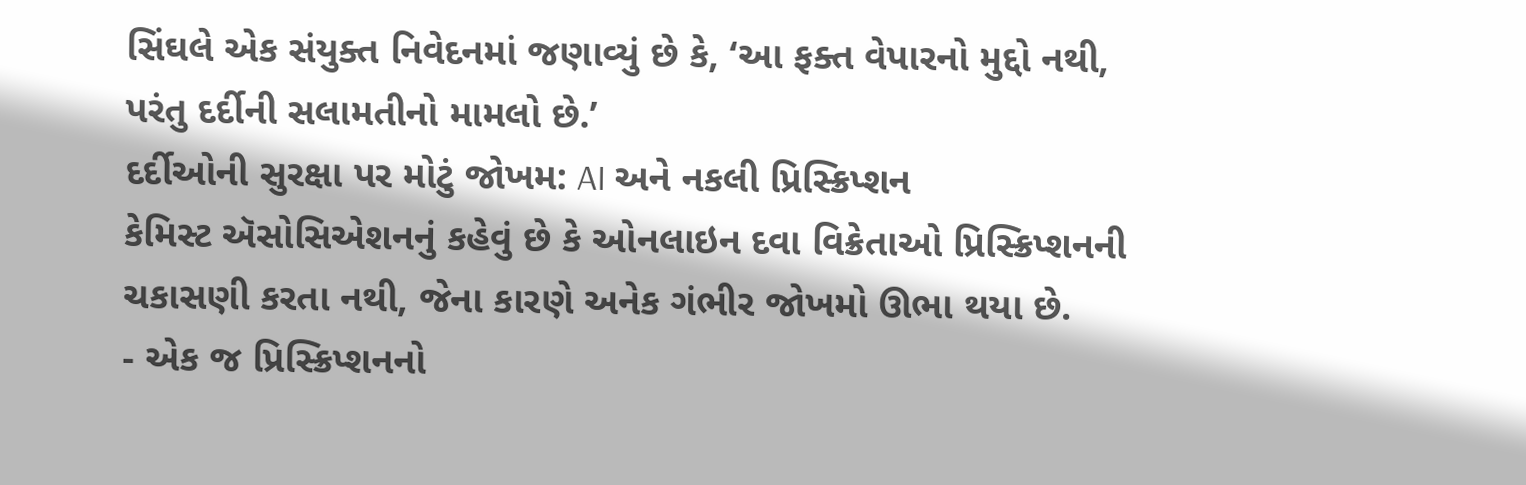સિંઘલે એક સંયુક્ત નિવેદનમાં જણાવ્યું છે કે, ‘આ ફક્ત વેપારનો મુદ્દો નથી, પરંતુ દર્દીની સલામતીનો મામલો છે.’
દર્દીઓની સુરક્ષા પર મોટું જોખમ: AI અને નકલી પ્રિસ્ક્રિપ્શન
કેમિસ્ટ ઍસોસિએશનનું કહેવું છે કે ઓનલાઇન દવા વિક્રેતાઓ પ્રિસ્ક્રિપ્શનની ચકાસણી કરતા નથી, જેના કારણે અનેક ગંભીર જોખમો ઊભા થયા છે.
- એક જ પ્રિસ્ક્રિપ્શનનો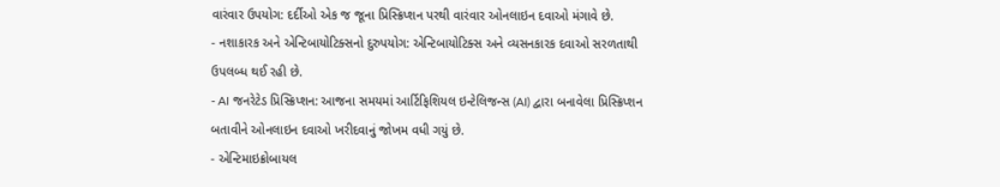વારંવાર ઉપયોગ: દર્દીઓ એક જ જૂના પ્રિસ્ક્રિપ્શન પરથી વારંવાર ઓનલાઇન દવાઓ મંગાવે છે.
- નશાકારક અને એન્ટિબાયોટિક્સનો દુરુપયોગ: એન્ટિબાયોટિક્સ અને વ્યસનકારક દવાઓ સરળતાથી ઉપલબ્ધ થઈ રહી છે.
- AI જનરેટેડ પ્રિસ્ક્રિપ્શન: આજના સમયમાં આર્ટિફિશિયલ ઇન્ટેલિજન્સ (AI) દ્વારા બનાવેલા પ્રિસ્ક્રિપ્શન બતાવીને ઓનલાઇન દવાઓ ખરીદવાનું જોખમ વધી ગયું છે.
- એન્ટિમાઇક્રોબાયલ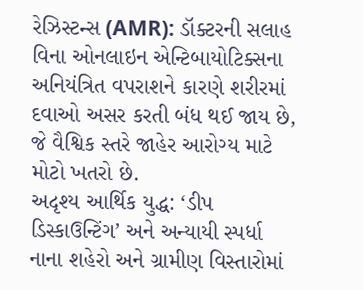રેઝિસ્ટન્સ (AMR): ડૉક્ટરની સલાહ વિના ઓનલાઇન એન્ટિબાયોટિક્સના અનિયંત્રિત વપરાશને કારણે શરીરમાં દવાઓ અસર કરતી બંધ થઈ જાય છે, જે વૈશ્વિક સ્તરે જાહેર આરોગ્ય માટે મોટો ખતરો છે.
અદૃશ્ય આર્થિક યુદ્ધ: ‘ડીપ ડિસ્કાઉન્ટિંગ’ અને અન્યાયી સ્પર્ધા
નાના શહેરો અને ગ્રામીણ વિસ્તારોમાં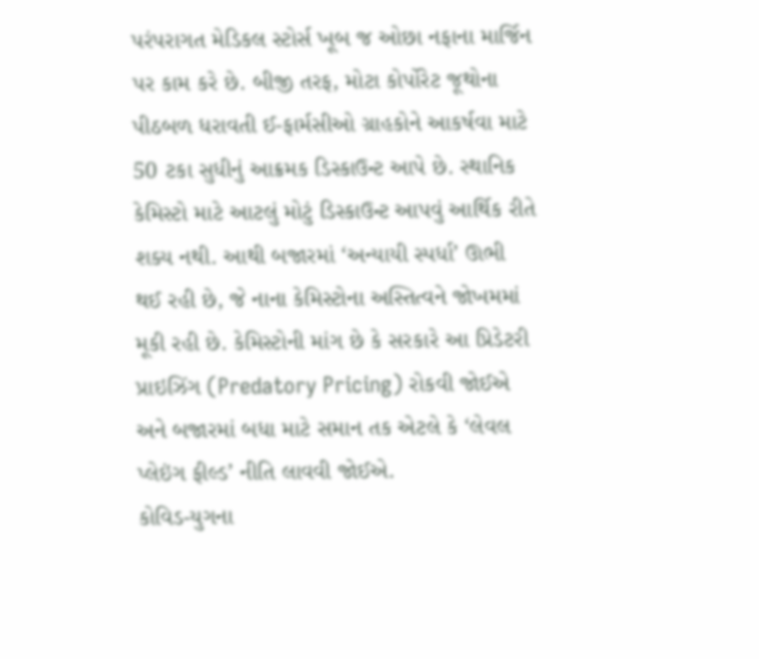પરંપરાગત મેડિકલ સ્ટોર્સ ખૂબ જ ઓછા નફાના માર્જિન પર કામ કરે છે. બીજી તરફ, મોટા કોર્પોરેટ જૂથોના પીઠબળ ધરાવતી ઈ-ફાર્મસીઓ ગ્રાહકોને આકર્ષવા માટે 50 ટકા સુધીનું આક્રમક ડિસ્કાઉન્ટ આપે છે. સ્થાનિક કેમિસ્ટો માટે આટલું મોટું ડિસ્કાઉન્ટ આપવું આર્થિક રીતે શક્ય નથી. આથી બજારમાં ‘અન્યાયી સ્પર્ધા’ ઊભી થઈ રહી છે, જે નાના કેમિસ્ટોના અસ્તિત્વને જોખમમાં મૂકી રહી છે. કેમિસ્ટોની માંગ છે કે સરકારે આ પ્રિડેટરી પ્રાઇઝિંગ (Predatory Pricing) રોકવી જોઈએ અને બજારમાં બધા માટે સમાન તક એટલે કે ‘લેવલ પ્લેઇંગ ફીલ્ડ’ નીતિ લાવવી જોઈએ.
કોવિડ-યુગના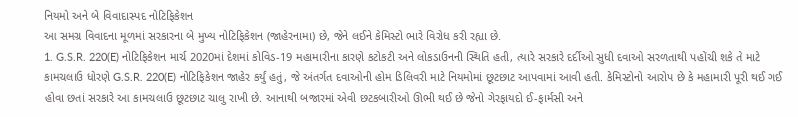નિયમો અને બે વિવાદાસ્પદ નોટિફિકેશન
આ સમગ્ર વિવાદના મૂળમાં સરકારના બે મુખ્ય નોટિફિકેશન (જાહેરનામા) છે, જેને લઈને કેમિસ્ટો ભારે વિરોધ કરી રહ્યા છે.
1. G.S.R. 220(E) નોટિફિકેશન માર્ચ 2020માં દેશમાં કોવિડ-19 મહામારીના કારણે કટોકટી અને લોકડાઉનની સ્થિતિ હતી, ત્યારે સરકારે દર્દીઓ સુધી દવાઓ સરળતાથી પહોંચી શકે તે માટે કામચલાઉ ધોરણે G.S.R. 220(E) નોટિફિકેશન જાહેર કર્યું હતું, જે અંતર્ગત દવાઓની હોમ ડિલિવરી માટે નિયમોમાં છૂટછાટ આપવામાં આવી હતી. કેમિસ્ટોનો આરોપ છે કે મહામારી પૂરી થઈ ગઈ હોવા છતાં સરકારે આ કામચલાઉ છૂટછાટ ચાલુ રાખી છે. આનાથી બજારમાં એવી છટકબારીઓ ઊભી થઈ છે જેનો ગેરફાયદો ઈ-ફાર્મસી અને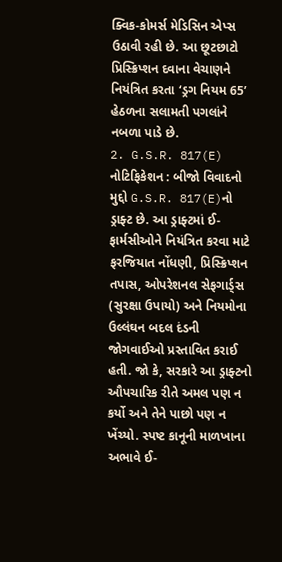ક્વિક-કોમર્સ મેડિસિન એપ્સ ઉઠાવી રહી છે. આ છૂટછાટો પ્રિસ્ક્રિપ્શન દવાના વેચાણને નિયંત્રિત કરતા ‘ડ્રગ નિયમ 65’ હેઠળના સલામતી પગલાંને નબળા પાડે છે.
2. G.S.R. 817(E) નોટિફિકેશન : બીજો વિવાદનો મુદ્દો G.S.R. 817(E)નો ડ્રાફ્ટ છે. આ ડ્રાફ્ટમાં ઈ-ફાર્મસીઓને નિયંત્રિત કરવા માટે ફરજિયાત નોંધણી, પ્રિસ્ક્રિપ્શન તપાસ, ઓપરેશનલ સેફગાર્ડ્સ (સુરક્ષા ઉપાયો) અને નિયમોના ઉલ્લંઘન બદલ દંડની જોગવાઈઓ પ્રસ્તાવિત કરાઈ હતી. જો કે, સરકારે આ ડ્રાફ્ટનો ઔપચારિક રીતે અમલ પણ ન કર્યો અને તેને પાછો પણ ન ખેંચ્યો. સ્પષ્ટ કાનૂની માળખાના અભાવે ઈ-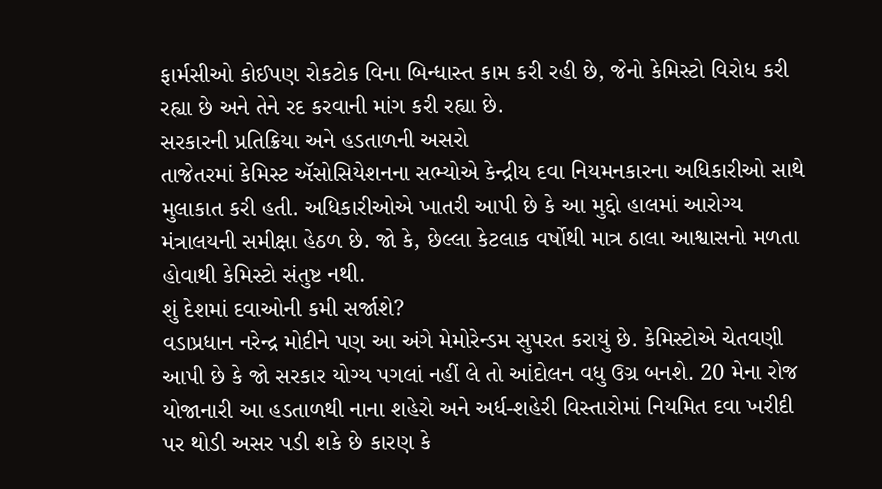ફાર્મસીઓ કોઈપણ રોકટોક વિના બિન્ધાસ્ત કામ કરી રહી છે, જેનો કેમિસ્ટો વિરોધ કરી રહ્યા છે અને તેને રદ કરવાની માંગ કરી રહ્યા છે.
સરકારની પ્રતિક્રિયા અને હડતાળની અસરો
તાજેતરમાં કેમિસ્ટ ઍસોસિયેશનના સભ્યોએ કેન્દ્રીય દવા નિયમનકારના અધિકારીઓ સાથે મુલાકાત કરી હતી. અધિકારીઓએ ખાતરી આપી છે કે આ મુદ્દો હાલમાં આરોગ્ય મંત્રાલયની સમીક્ષા હેઠળ છે. જો કે, છેલ્લા કેટલાક વર્ષોથી માત્ર ઠાલા આશ્વાસનો મળતા હોવાથી કેમિસ્ટો સંતુષ્ટ નથી.
શું દેશમાં દવાઓની કમી સર્જાશે?
વડાપ્રધાન નરેન્દ્ર મોદીને પણ આ અંગે મેમોરેન્ડમ સુપરત કરાયું છે. કેમિસ્ટોએ ચેતવણી આપી છે કે જો સરકાર યોગ્ય પગલાં નહીં લે તો આંદોલન વધુ ઉગ્ર બનશે. 20 મેના રોજ યોજાનારી આ હડતાળથી નાના શહેરો અને અર્ધ-શહેરી વિસ્તારોમાં નિયમિત દવા ખરીદી પર થોડી અસર પડી શકે છે કારણ કે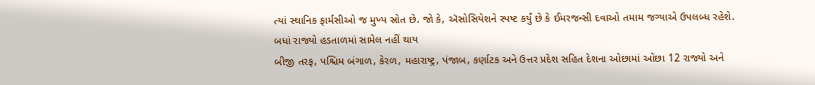ત્યાં સ્થાનિક ફાર્મસીઓ જ મુખ્ય સ્રોત છે. જો કે, ઍસોસિયેશને સ્પષ્ટ કર્યું છે કે ઈમરજન્સી દવાઓ તમામ જગ્યાએ ઉપલબ્ધ રહેશે.
બધાં રાજ્યો હડતાળમાં સામેલ નહીં થાય
બીજી તરફ, પશ્ચિમ બંગાળ, કેરળ, મહારાષ્ટ્ર, પંજાબ, કર્ણાટક અને ઉત્તર પ્રદેશ સહિત દેશના ઓછામાં ઓછા 12 રાજ્યો અને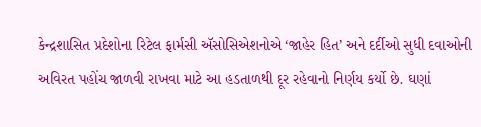કેન્દ્રશાસિત પ્રદેશોના રિટેલ ફાર્મસી ઍસોસિએશનોએ ‘જાહેર હિત’ અને દર્દીઓ સુધી દવાઓની અવિરત પહોંચ જાળવી રાખવા માટે આ હડતાળથી દૂર રહેવાનો નિર્ણય કર્યો છે. ઘણાં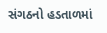સંગઠનો હડતાળમાં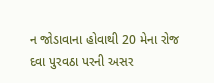ન જોડાવાના હોવાથી 20 મેના રોજ દવા પુરવઠા પરની અસર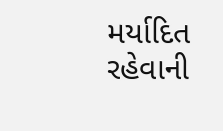મર્યાદિત રહેવાની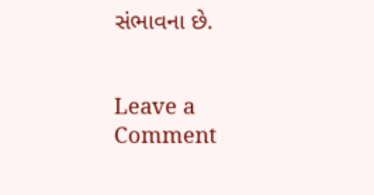સંભાવના છે.


Leave a Comment